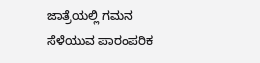ಜಾತ್ರೆಯಲ್ಲಿ ಗಮನ ಸೆಳೆಯುವ ಪಾರಂಪರಿಕ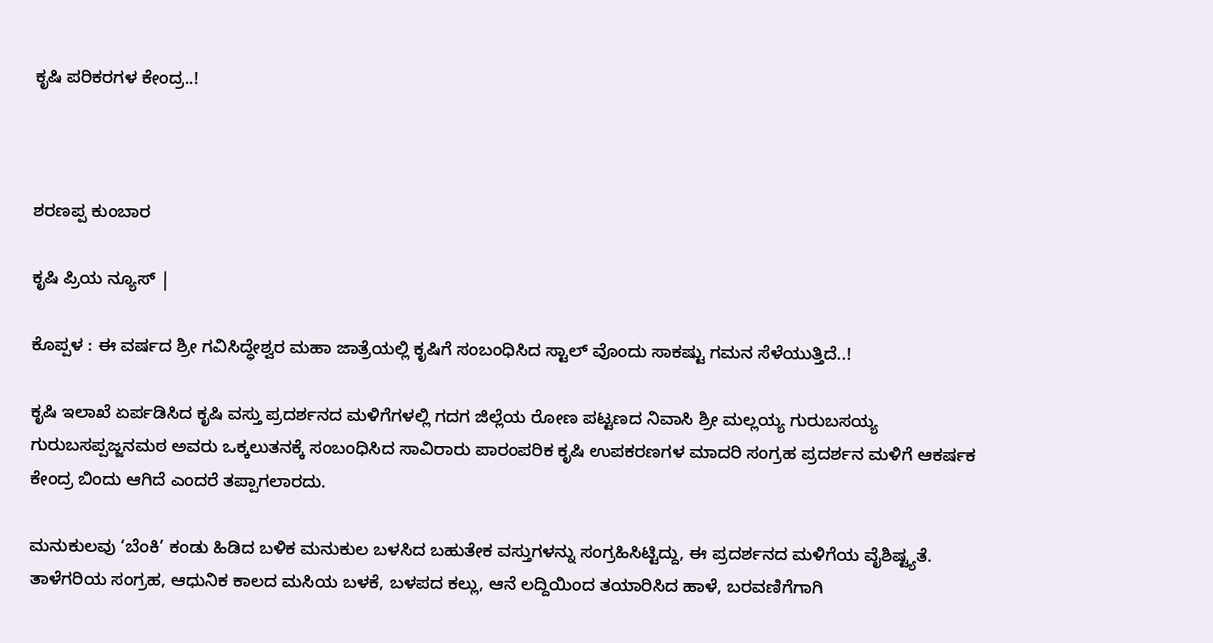ಕೃಷಿ ಪರಿಕರಗಳ ಕೇಂದ್ರ..!



ಶರಣಪ್ಪ ಕುಂಬಾರ

ಕೃಷಿ ಪ್ರಿಯ ನ್ಯೂಸ್ |

ಕೊಪ್ಪಳ : ಈ ವರ್ಷದ ಶ್ರೀ ಗವಿಸಿದ್ಧೇಶ್ವರ ಮಹಾ ಜಾತ್ರೆಯಲ್ಲಿ ಕೃಷಿಗೆ ಸಂಬಂಧಿಸಿದ ಸ್ಟಾಲ್ ವೊಂದು ಸಾಕಷ್ಟು ಗಮನ ಸೆಳೆಯುತ್ತಿದೆ..!

ಕೃಷಿ ಇಲಾಖೆ ಏರ್ಪಡಿಸಿದ ಕೃಷಿ ವಸ್ತು ಪ್ರದರ್ಶನದ ಮಳಿಗೆಗಳಲ್ಲಿ ಗದಗ ಜಿಲ್ಲೆಯ ರೋಣ ಪಟ್ಟಣದ ನಿವಾಸಿ ಶ್ರೀ ಮಲ್ಲಯ್ಯ ಗುರುಬಸಯ್ಯ ಗುರುಬಸಪ್ಪಜ್ಜನಮಠ ಅವರು ಒಕ್ಕಲುತನಕ್ಕೆ ಸಂಬಂಧಿಸಿದ ಸಾವಿರಾರು ಪಾರಂಪರಿಕ ಕೃಷಿ ಉಪಕರಣಗಳ ಮಾದರಿ ಸಂಗ್ರಹ ಪ್ರದರ್ಶನ ಮಳಿಗೆ ಆಕರ್ಷಕ ಕೇಂದ್ರ ಬಿಂದು ಆಗಿದೆ ಎಂದರೆ ತಪ್ಪಾಗಲಾರದು.

ಮನುಕುಲವು ‘ಬೆಂಕಿ’ ಕಂಡು ಹಿಡಿದ ಬಳಿಕ ಮನುಕುಲ ಬಳಸಿದ ಬಹುತೇಕ ವಸ್ತುಗಳನ್ನು ಸಂಗ್ರಹಿಸಿಟ್ಟಿದ್ದು, ಈ ಪ್ರದರ್ಶನದ ಮಳಿಗೆಯ ವೈಶಿಷ್ಟ್ಯತೆ. ತಾಳೆಗರಿಯ ಸಂಗ್ರಹ, ಆಧುನಿಕ ಕಾಲದ ಮಸಿಯ ಬಳಕೆ, ಬಳಪದ ಕಲ್ಲು, ಆನೆ ಲದ್ದಿಯಿಂದ ತಯಾರಿಸಿದ ಹಾಳೆ, ಬರವಣಿಗೆಗಾಗಿ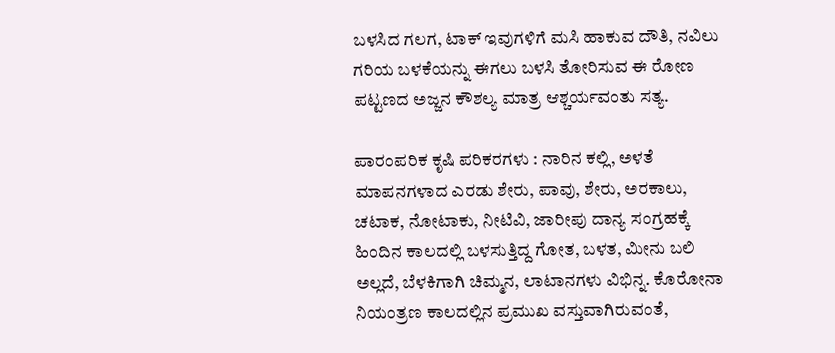ಬಳಸಿದ ಗಲಗ, ಟಾಕ್ ಇವುಗಳಿಗೆ ಮಸಿ ಹಾಕುವ ದೌತಿ, ನವಿಲು ಗರಿಯ ಬಳಕೆಯನ್ನು ಈಗಲು ಬಳಸಿ ತೋರಿಸುವ ಈ ರೋಣ ಪಟ್ಟಣದ ಅಜ್ಜನ ಕೌಶಲ್ಯ ಮಾತ್ರ ಆಶ್ಚರ್ಯವಂತು ಸತ್ಯ.

ಪಾರಂಪರಿಕ ಕೃಷಿ ಪರಿಕರಗಳು : ನಾರಿನ ಕಲ್ಲಿ, ಅಳತೆ ಮಾಪನಗಳಾದ ಎರಡು ಶೇರು, ಪಾವು, ಶೇರು, ಅರಕಾಲು, ಚಟಾಕ, ನೋಟಾಕು, ನೀಟಿವಿ, ಜಾರೀಪು ದಾನ್ಯ ಸಂಗ್ರಹಕ್ಕೆ ಹಿಂದಿನ ಕಾಲದಲ್ಲಿ ಬಳಸುತ್ತಿದ್ದ ಗೋತ, ಬಳತ, ಮೀನು ಬಲಿ ಅಲ್ಲದೆ, ಬೆಳಕಿಗಾಗಿ ಚಿಮ್ಮನ, ಲಾಟಾನಗಳು ವಿಭಿನ್ನ. ಕೊರೋನಾ ನಿಯಂತ್ರಣ ಕಾಲದಲ್ಲಿನ ಪ್ರಮುಖ ವಸ್ತುವಾಗಿರುವಂತೆ,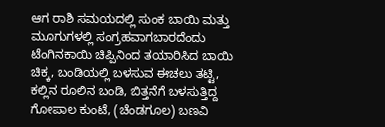ಆಗ ರಾಶಿ ಸಮಯದಲ್ಲಿ ಸುಂಕ ಬಾಯಿ ಮತ್ತು ಮೂಗುಗಳಲ್ಲಿ ಸಂಗ್ರಹವಾಗಬಾರದೆಂದು ಟೆಂಗಿನಕಾಯಿ ಚಿಪ್ಪಿನಿಂದ ತಯಾರಿಸಿದ ಬಾಯಿ ಚಿಕ್ಕ, ಬಂಡಿಯಲ್ಲಿ ಬಳಸುವ ಈಚಲು ತಟ್ಟಿ, ಕಲ್ಲಿನ ರೂಲಿನ ಬಂಡಿ, ಬಿತ್ತನೆಗೆ ಬಳಸುತ್ತಿದ್ದ ಗೋಪಾಲ ಕುಂಟೆ, (ಚೆಂಡಗೂಲ) ಬಣವಿ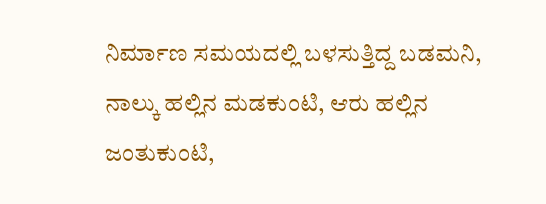ನಿರ್ಮಾಣ ಸಮಯದಲ್ಲಿ ಬಳಸುತ್ತಿದ್ದ ಬಡಮನಿ, ನಾಲ್ಕು ಹಲ್ಲಿನ ಮಡಕುಂಟಿ, ಆರು ಹಲ್ಲಿನ ಜಂತುಕುಂಟಿ,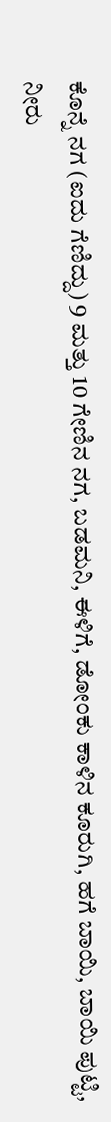ಕೊನ್ನೆ ನಗ (ಐದು ಗೆಣಿದ್ದು) 9 ಮತ್ತು 10 ಗೇಣಿನ ನಗ, ಬಡಮನಿ, ಈಳಿಗೆ, ಡೋಂಕು ಕಾಳಿನ ಕೂರುಗಿ, ಹಗೆ ಬಾಯಿ, ಬಾಯಿ ಪುಟ್ಟಿ, ನೀರು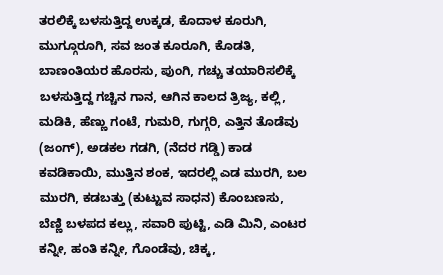ತರಲಿಕ್ಕೆ ಬಳಸುತ್ತಿದ್ದ ಉಕ್ಕಡ, ಕೊದಾಳ ಕೂರುಗಿ, ಮುಗ್ಗೂರೂಗಿ, ಸವ ಜಂತ ಕೂರೂಗಿ, ಕೊಡತಿ, ಬಾಣಂತಿಯರ ಹೊರಸು, ಪುಂಗಿ, ಗಚ್ಚು ತಯಾರಿಸಲಿಕ್ಕೆ ಬಳಸುತ್ತಿದ್ದ ಗಚ್ಚಿನ ಗಾನ, ಆಗಿನ ಕಾಲದ ತ್ರಿಜ್ಯ, ಕಲ್ಲಿ, ಮಡಿಕಿ, ಹೆಣ್ಣು ಗಂಟೆ, ಗುಮರಿ, ಗುಗ್ಗರಿ, ಎತ್ತಿನ ತೊಡೆವು (ಜಂಗ್), ಅಡಕಲ ಗಡಗಿ, (ನೆದರ ಗಡ್ಡಿ) ಕಾಡ ಕವಡಿಕಾಯಿ, ಮುತ್ತಿನ ಶಂಕ, ಇದರಲ್ಲಿ ಎಡ ಮುರಗಿ, ಬಲ ಮುರಗಿ, ಕಡಬತ್ತು (ಕುಟ್ಟುವ ಸಾಧನ) ಕೊಂಬಣಸು, ಬೆಣ್ಣಿ ಬಳಪದ ಕಲ್ಲು, ಸವಾರಿ ಪುಟ್ಟಿ, ಎಡಿ ಮಿನಿ, ಎಂಟರ ಕನ್ನೀ, ಹಂತಿ ಕನ್ನೀ, ಗೊಂಡೆವು, ಚಿಕ್ಕ,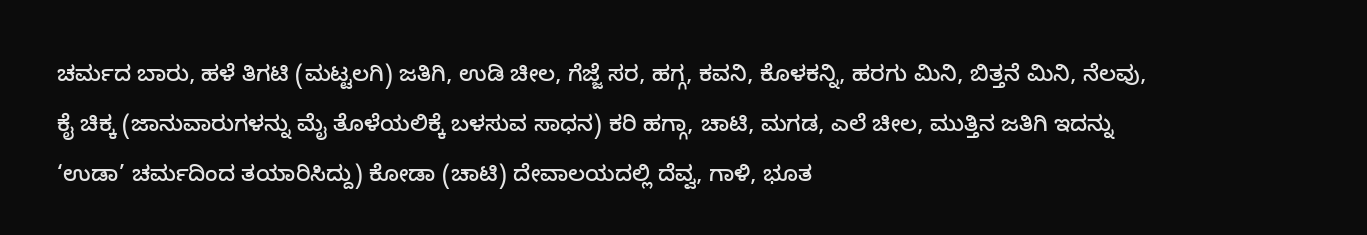ಚರ್ಮದ ಬಾರು, ಹಳೆ ತಿಗಟಿ (ಮಟ್ಟಲಗಿ) ಜತಿಗಿ, ಉಡಿ ಚೀಲ, ಗೆಜ್ಜೆ ಸರ, ಹಗ್ಗ, ಕವನಿ, ಕೊಳಕನ್ನಿ, ಹರಗು ಮಿನಿ, ಬಿತ್ತನೆ ಮಿನಿ, ನೆಲವು, ಕೈ ಚಿಕ್ಕ (ಜಾನುವಾರುಗಳನ್ನು ಮೈ ತೊಳೆಯಲಿಕ್ಕೆ‌ ಬಳಸುವ ಸಾಧನ) ಕರಿ ಹಗ್ಗಾ, ಚಾಟಿ, ಮಗಡ, ಎಲೆ ಚೀಲ, ಮುತ್ತಿನ ಜತಿಗಿ ಇದನ್ನು ‘ಉಡಾ’ ಚರ್ಮದಿಂದ ತಯಾರಿಸಿದ್ದು) ಕೋಡಾ (ಚಾಟಿ) ದೇವಾಲಯದಲ್ಲಿ ದೆವ್ವ, ಗಾಳಿ, ಭೂತ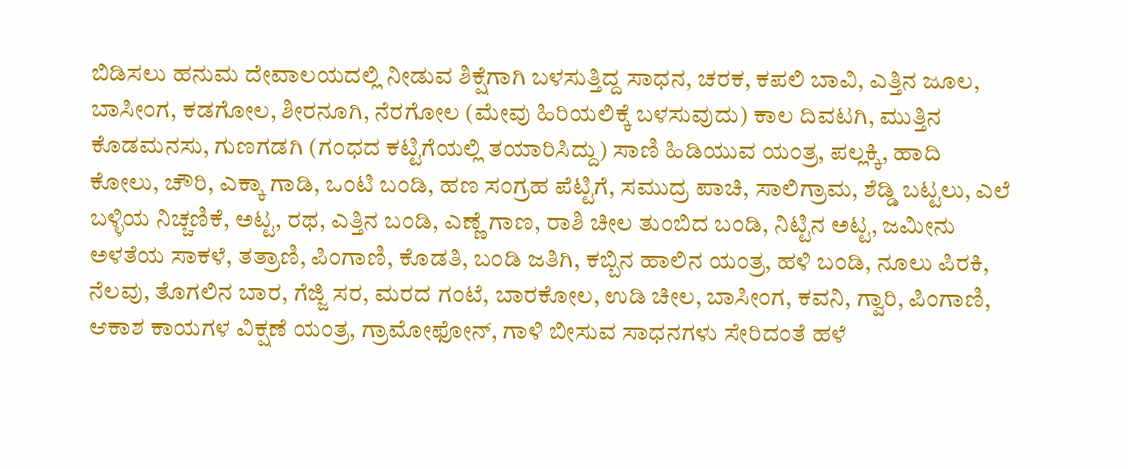ಬಿಡಿಸಲು ಹನುಮ ದೇವಾಲಯದಲ್ಲಿ ನೀಡುವ ಶಿಕ್ಷೆಗಾಗಿ ಬಳಸುತ್ತಿದ್ದ ಸಾಧನ, ಚರಕ, ಕಪಲಿ ಬಾವಿ, ಎತ್ತಿನ ಜೂಲ, ಬಾಸೀಂಗ, ಕಡಗೋಲ, ಶೀರನೂಗಿ, ನೆರಗೋಲ (ಮೇವು ಹಿರಿಯಲಿಕ್ಕೆ ಬಳಸುವುದು) ಕಾಲ ದಿವಟಗಿ, ಮುತ್ತಿನ ಕೊಡಮನಸು, ಗುಣಗಡಗಿ (ಗಂಧದ ಕಟ್ಟಿಗೆಯಲ್ಲಿ ತಯಾರಿಸಿದ್ದು) ಸಾಣಿ ಹಿಡಿಯುವ ಯಂತ್ರ, ಪಲ್ಲಕ್ಕಿ, ಹಾದಿ ಕೋಲು, ಚೌರಿ, ಎಕ್ಕಾ ಗಾಡಿ, ಒಂಟಿ ಬಂಡಿ, ಹಣ ಸಂಗ್ರಹ ಪೆಟ್ಟಿಗೆ, ಸಮುದ್ರ ಪಾಚಿ, ಸಾಲಿಗ್ರಾಮ, ಶೆಡ್ಡಿ ಬಟ್ಟಲು, ಎಲೆ ಬಳ್ಳಿಯ ನಿಚ್ಚಣಿಕೆ, ಅಟ್ಟ, ರಥ, ಎತ್ತಿನ ಬಂಡಿ, ಎಣ್ಣೆ ಗಾಣ, ರಾಶಿ ಚೀಲ ತುಂಬಿದ ಬಂಡಿ, ನಿಟ್ಟಿನ ಅಟ್ಟ, ಜಮೀನು ಅಳತೆಯ ಸಾಕಳೆ, ತತ್ರಾಣಿ, ಪಿಂಗಾಣಿ, ಕೊಡತಿ, ಬಂಡಿ ಜತಿಗಿ, ಕಬ್ಬಿನ ಹಾಲಿನ ಯಂತ್ರ, ಹಳಿ ಬಂಡಿ, ನೂಲು ಪಿರಕಿ, ನೆಲವು, ತೊಗಲಿನ ಬಾರ, ಗೆಜ್ಜಿ ಸರ, ಮರದ ಗಂಟೆ, ಬಾರಕೋಲ, ಉಡಿ ಚೀಲ, ಬಾಸೀಂಗ, ಕವನಿ, ಗ್ವಾರಿ, ಪಿಂಗಾಣಿ, ಆಕಾಶ ಕಾಯಗಳ ವಿಕ್ಷಣೆ ಯಂತ್ರ, ಗ್ರಾಮೋಫೋನ್, ಗಾಳಿ ಬೀಸುವ ಸಾಧನಗಳು ಸೇರಿದಂತೆ ಹಳೆ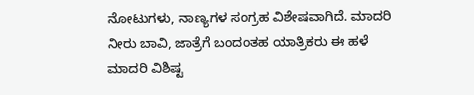ನೋಟುಗಳು, ನಾಣ್ಯಗಳ ಸಂಗ್ರಹ ವಿಶೇಷವಾಗಿದೆ. ಮಾದರಿ ನೀರು ಬಾವಿ, ಜಾತ್ರೆಗೆ ಬಂದಂತಹ ಯಾತ್ರಿಕರು ಈ ಹಳೆ ಮಾದರಿ ವಿಶಿಷ್ಟ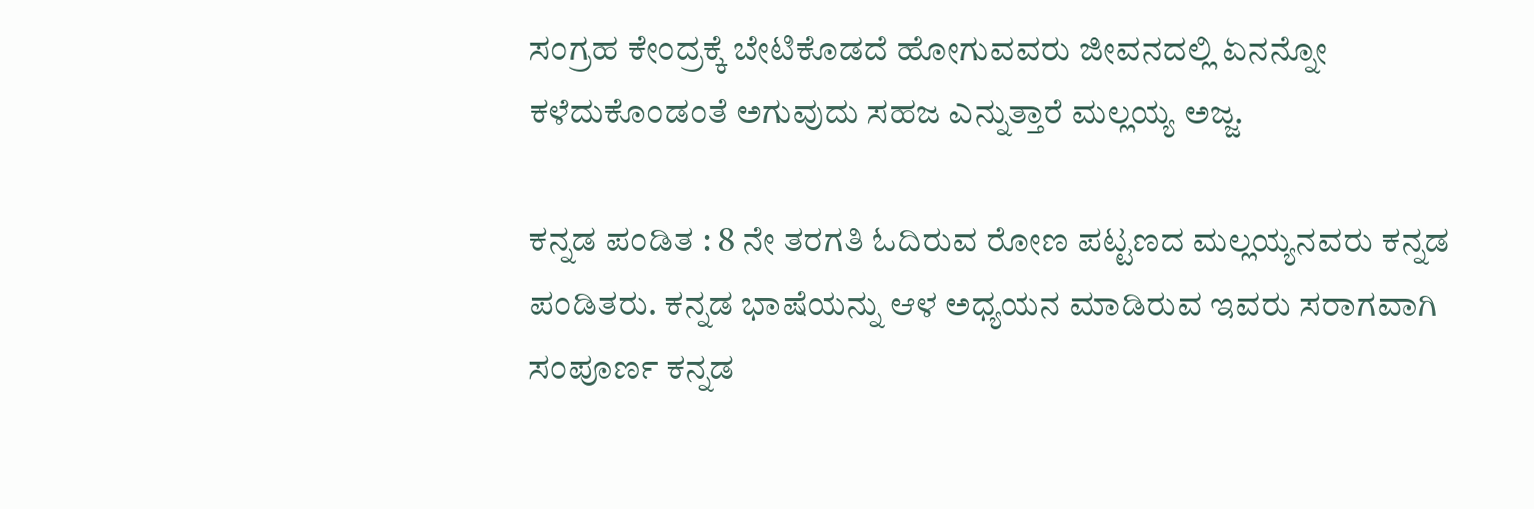ಸಂಗ್ರಹ ಕೇಂದ್ರಕ್ಕೆ ಬೇಟಿಕೊಡದೆ ಹೋಗುವವರು ಜೀವನದಲ್ಲಿ ಏನನ್ನೋ ಕಳೆದುಕೊಂಡಂತೆ ಅಗುವುದು ಸಹಜ ಎನ್ನುತ್ತಾರೆ ಮಲ್ಲಯ್ಯ ಅಜ್ಜ.

ಕನ್ನಡ ಪಂಡಿತ : 8 ನೇ ತರಗತಿ ಓದಿರುವ ರೋಣ ಪಟ್ಟಣದ ಮಲ್ಲಯ್ಯನವರು ಕನ್ನಡ ಪಂಡಿತರು. ಕನ್ನಡ ಭಾಷೆಯನ್ನು ಆಳ ಅಧ್ಯಯನ ಮಾಡಿರುವ ಇವರು ಸರಾಗವಾಗಿ ಸಂಪೂರ್ಣ ಕನ್ನಡ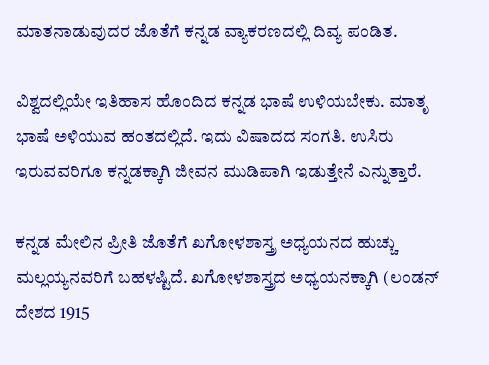ಮಾತನಾಡುವುದರ ಜೊತೆಗೆ ಕನ್ನಡ ವ್ಯಾಕರಣದಲ್ಲಿ ದಿವ್ಯ ಪಂಡಿತ.

ವಿಶ್ವದಲ್ಲಿಯೇ ಇತಿಹಾಸ ಹೊಂದಿದ ಕನ್ನಡ ಭಾಷೆ ಉಳಿಯಬೇಕು. ಮಾತೃ ಭಾಷೆ ಅಳಿಯುವ ಹಂತದಲ್ಲಿದೆ. ಇದು ವಿಷಾದದ ಸಂಗತಿ. ಉಸಿರು ಇರುವವರಿಗೂ ಕನ್ನಡಕ್ಕಾಗಿ ಜೀವನ ಮುಡಿಪಾಗಿ ಇಡುತ್ತೇನೆ ಎನ್ನುತ್ತಾರೆ.

ಕನ್ನಡ ಮೇಲಿನ ಪ್ರೀತಿ ಜೊತೆಗೆ ಖಗೋಳಶಾಸ್ತ್ರ ಅಧ್ಯಯನದ ಹುಚ್ಚು ಮಲ್ಲಯ್ಯನವರಿಗೆ ಬಹಳಷ್ಟಿದೆ. ಖಗೋಳಶಾಸ್ತ್ರದ ಅಧ್ಯಯನಕ್ಕಾಗಿ (ಲಂಡನ್ ದೇಶದ 1915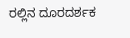ರಲ್ಲಿನ ದೂರದರ್ಶಕ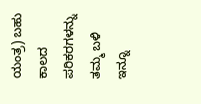ಯಂತ್ರ) ಬಹು ಕಾಲದ ಪರಿಕರಗಳನ್ನು ತಮ್ಮ ಬಳಿ ಇನ್ನೂ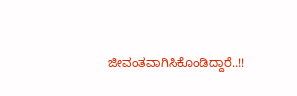ಜೀವಂತವಾಗಿಸಿಕೊಂಡಿದ್ದಾರೆ..!!